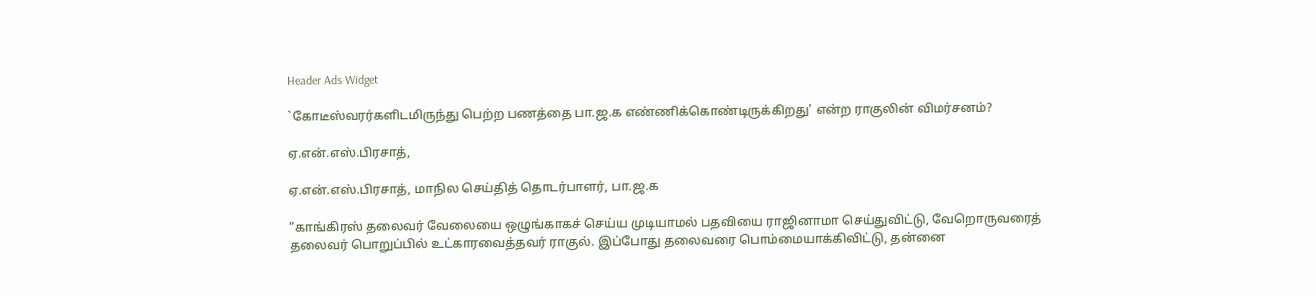Header Ads Widget

`கோடீஸ்வரர்களிடமிருந்து பெற்ற பணத்தை பா.ஜ.க எண்ணிக்கொண்டிருக்கிறது' என்ற ராகுலின் விமர்சனம்?

ஏ.என்.எஸ்.பிரசாத்,

ஏ.என்.எஸ்.பிரசாத், மாநில செய்தித் தொடர்பாளர், பா.ஜ.க

“காங்கிரஸ் தலைவர் வேலையை ஒழுங்காகச் செய்ய முடியாமல் பதவியை ராஜினாமா செய்துவிட்டு, வேறொருவரைத் தலைவர் பொறுப்பில் உட்காரவைத்தவர் ராகுல். இப்போது தலைவரை பொம்மையாக்கிவிட்டு, தன்னை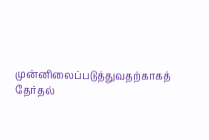முன்னிலைப்படுத்துவதற்காகத் தேர்தல்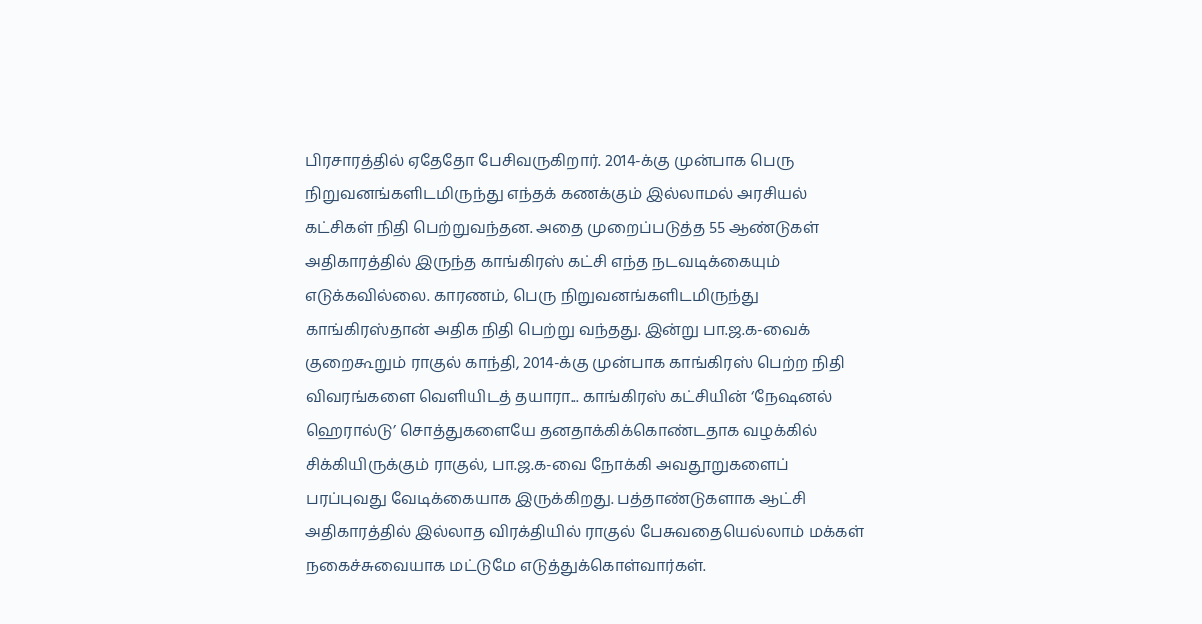பிரசாரத்தில் ஏதேதோ பேசிவருகிறார். 2014-க்கு முன்பாக பெரு நிறுவனங்களிடமிருந்து எந்தக் கணக்கும் இல்லாமல் அரசியல் கட்சிகள் நிதி பெற்றுவந்தன. அதை முறைப்படுத்த 55 ஆண்டுகள் அதிகாரத்தில் இருந்த காங்கிரஸ் கட்சி எந்த நடவடிக்கையும் எடுக்கவில்லை. காரணம், பெரு நிறுவனங்களிடமிருந்து காங்கிரஸ்தான் அதிக நிதி பெற்று வந்தது. இன்று பா.ஜ.க-வைக் குறைகூறும் ராகுல் காந்தி, 2014-க்கு முன்பாக காங்கிரஸ் பெற்ற நிதி விவரங்களை வெளியிடத் தயாரா... காங்கிரஸ் கட்சியின் ‘நேஷனல் ஹெரால்டு’ சொத்துகளையே தனதாக்கிக்கொண்டதாக வழக்கில் சிக்கியிருக்கும் ராகுல், பா.ஜ.க-வை நோக்கி அவதூறுகளைப் பரப்புவது வேடிக்கையாக இருக்கிறது. பத்தாண்டுகளாக ஆட்சி அதிகாரத்தில் இல்லாத விரக்தியில் ராகுல் பேசுவதையெல்லாம் மக்கள் நகைச்சுவையாக மட்டுமே எடுத்துக்கொள்வார்கள்.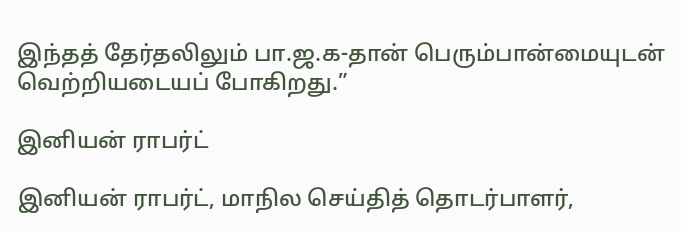இந்தத் தேர்தலிலும் பா.ஜ.க-தான் பெரும்பான்மையுடன் வெற்றியடையப் போகிறது.”

இனியன் ராபர்ட்

இனியன் ராபர்ட், மாநில செய்தித் தொடர்பாளர்,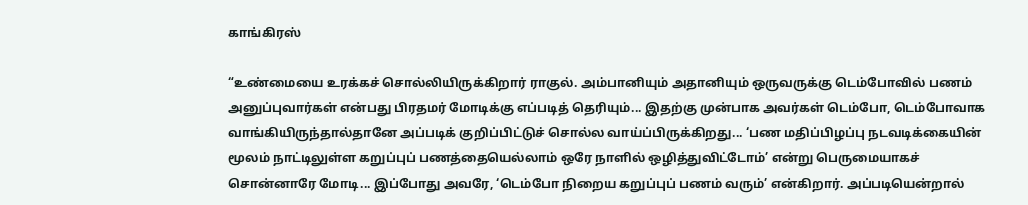காங்கிரஸ்

“உண்மையை உரக்கச் சொல்லியிருக்கிறார் ராகுல். அம்பானியும் அதானியும் ஒருவருக்கு டெம்போவில் பணம் அனுப்புவார்கள் என்பது பிரதமர் மோடிக்கு எப்படித் தெரியும்... இதற்கு முன்பாக அவர்கள் டெம்போ, டெம்போவாக வாங்கியிருந்தால்தானே அப்படிக் குறிப்பிட்டுச் சொல்ல வாய்ப்பிருக்கிறது... ‘பண மதிப்பிழப்பு நடவடிக்கையின் மூலம் நாட்டிலுள்ள கறுப்புப் பணத்தையெல்லாம் ஒரே நாளில் ஒழித்துவிட்டோம்’ என்று பெருமையாகச் சொன்னாரே மோடி... இப்போது அவரே, ‘டெம்போ நிறைய கறுப்புப் பணம் வரும்’ என்கிறார். அப்படியென்றால்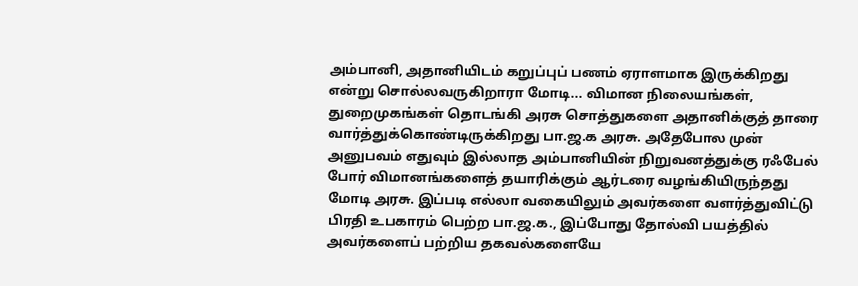அம்பானி, அதானியிடம் கறுப்புப் பணம் ஏராளமாக இருக்கிறது என்று சொல்லவருகிறாரா மோடி... விமான நிலையங்கள், துறைமுகங்கள் தொடங்கி அரசு சொத்துகளை அதானிக்குத் தாரை வார்த்துக்கொண்டிருக்கிறது பா.ஜ.க அரசு. அதேபோல முன் அனுபவம் எதுவும் இல்லாத அம்பானியின் நிறுவனத்துக்கு ரஃபேல் போர் விமானங்களைத் தயாரிக்கும் ஆர்டரை வழங்கியிருந்தது மோடி அரசு. இப்படி எல்லா வகையிலும் அவர்களை வளர்த்துவிட்டு பிரதி உபகாரம் பெற்ற பா.ஜ.க., இப்போது தோல்வி பயத்தில் அவர்களைப் பற்றிய தகவல்களையே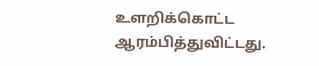உளறிக்கொட்ட ஆரம்பித்துவிட்டது.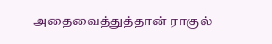அதைவைத்துத்தான் ராகுல்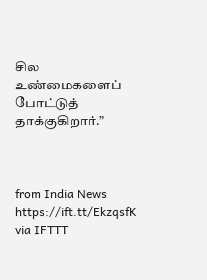சில உண்மைகளைப் போட்டுத் தாக்குகிறார்.”



from India News https://ift.tt/EkzqsfK
via IFTTT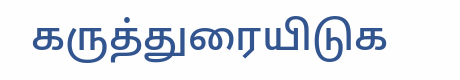கருத்துரையிடுக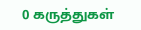0 கருத்துகள்